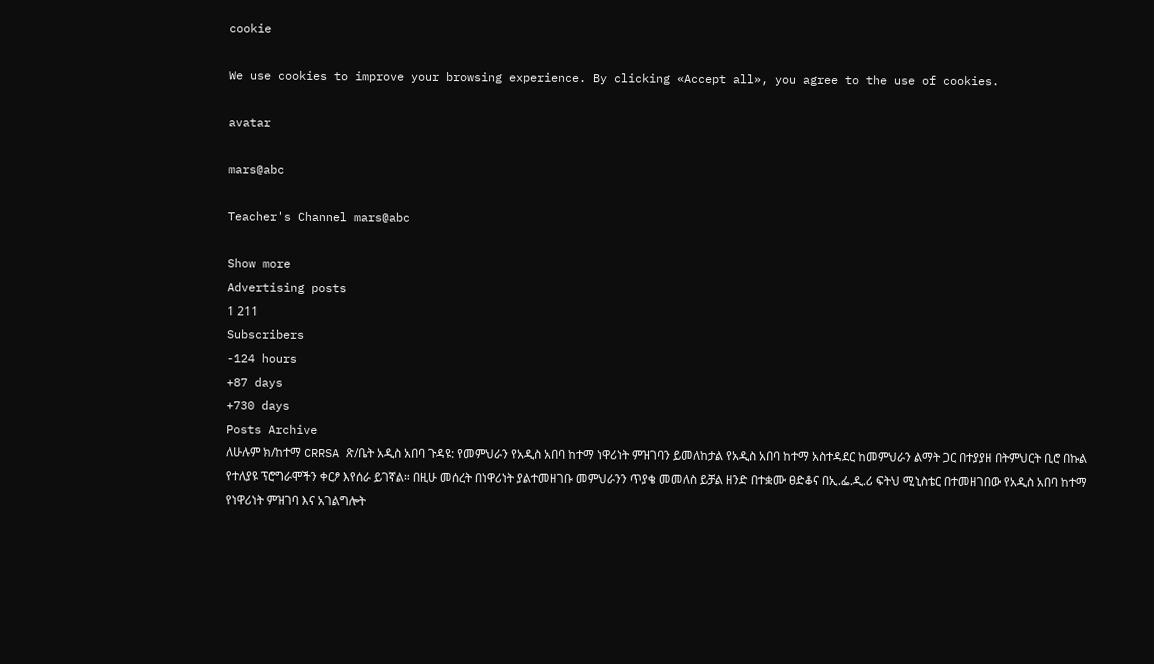cookie

We use cookies to improve your browsing experience. By clicking «Accept all», you agree to the use of cookies.

avatar

mars@abc

Teacher's Channel mars@abc

Show more
Advertising posts
1 211
Subscribers
-124 hours
+87 days
+730 days
Posts Archive
ለሁሉም ክ/ከተማ CRRSA ጽ/ቤት አዲስ አበባ ጉዳዩ: የመምህራን የአዲስ አበባ ከተማ ነዋሪነት ምዝገባን ይመለከታል የአዲስ አበባ ከተማ አስተዳደር ከመምህራን ልማት ጋር በተያያዘ በትምህርት ቢሮ በኩል የተለያዩ ፕሮግራሞችን ቀርፆ እየሰራ ይገኛል። በዚሁ መሰረት በነዋሪነት ያልተመዘገቡ መምህራንን ጥያቄ መመለስ ይቻል ዘንድ በተቋሙ ፀድቆና በኢ.ፌ.ዲ.ሪ ፍትህ ሚኒስቴር በተመዘገበው የአዲስ አበባ ከተማ የነዋሪነት ምዝገባ እና አገልግሎት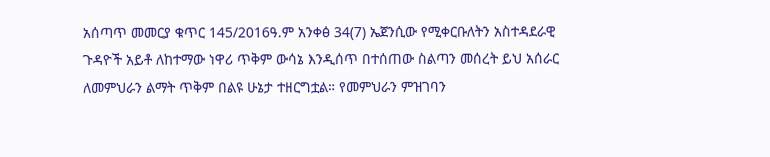አሰጣጥ መመርያ ቁጥር 145/2016ዓ.ም አንቀፅ 34(7) ኤጀንሲው የሚቀርቡለትን አስተዳደራዊ ጉዳዮች አይቶ ለከተማው ነዋሪ ጥቅም ውሳኔ እንዲሰጥ በተሰጠው ስልጣን መሰረት ይህ አሰራር ለመምህራን ልማት ጥቅም በልዩ ሁኔታ ተዘርግቷል። የመምህራን ምዝገባን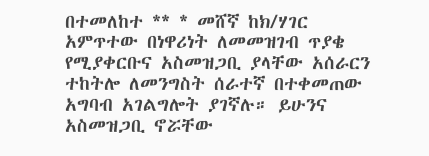በተመለከተ ** * መሸኛ ከክ/ሃገር አምጥተው በነዋሪነት ለመመዝገብ ጥያቄ የሚያቀርቡና አስመዝጋቢ ያላቸው አሰራርን ተከትሎ ለመንግስት ሰራተኛ በተቀመጠው አግባብ አገልግሎት ያገኛሉ። ይሁንና አስመዝጋቢ ኖሯቸው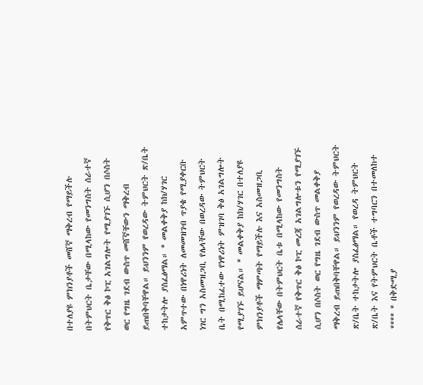በተለያዩ ምክንያቶች መሸኛ ማቅረብ የማይችሉ በትምህርት ቤታቸው በሚላከው የመንግስት ሰራተኛ የቅጥር ቅፅ ኮፒ አገልግሎት የሚያገኙ ሲሆን በሶስት ወር የግዜ ገደብ ውስጥ መሸኛቸውን ማቅረብ ይጠበቅባቸዋል። ይህንንም የወረዳው ትምህርት ጽ/ቤት ተከታትሎ ያስፈፅማል። * መልቀቅያ ከክ/ሃገር አምጥተው በነዋሪነት ለመመዝገብ ጥያቄ የሚያቀርቡ ነገር ግን አስመዝጋቢ የሌላቸው በወረዳው ትምህርት ቤት በሚከፈተው የነዋሪነት ምዝገባ ቅፅ አገልግሎት የሚያገኙ ይሆናል። * መልቀቅያ ከክ/ሃገር በተለያዩ ምክንያቶች ማምጣት የማይችሉ እና አስመዝጋቢ የሌላቸው በትምህርት ቤቱ በሚላከው የመንግስት ሰራተኛ የቅጥር ቅፅ ኮፒ መረጃ አገልግሎቱን የሚያገኙ ሲሆን በሶስት ወር የግዜ ገደብ ውስጥ መልቀቅያ ማቅረብ ይጠበቅባቸዋል። ይህንንም የወረዳው ትምህርት ጽ/ቤት ተከታትሎ ያስፈፅማል። የወረዳ ትምህርት ጽ/ቤት እና የትምህርት ቤቶች ተግባርን በተመለከተ **** * በቅድሚያ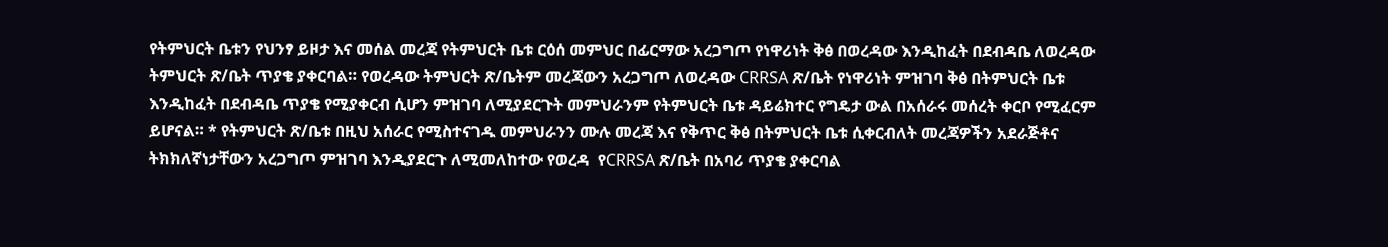የትምህርት ቤቱን የህንፃ ይዞታ እና መሰል መረጃ የትምህርት ቤቱ ርዕሰ መምህር በፊርማው አረጋግጦ የነዋሪነት ቅፅ በወረዳው እንዲከፈት በደብዳቤ ለወረዳው ትምህርት ጽ/ቤት ጥያቄ ያቀርባል። የወረዳው ትምህርት ጽ/ቤትም መረጃውን አረጋግጦ ለወረዳው CRRSA ጽ/ቤት የነዋሪነት ምዝገባ ቅፅ በትምህርት ቤቱ እንዲከፈት በደብዳቤ ጥያቄ የሚያቀርብ ሲሆን ምዝገባ ለሚያደርጉት መምህራንም የትምህርት ቤቱ ዳይሬክተር የግዴታ ውል በአሰራሩ መሰረት ቀርቦ የሚፈርም ይሆናል። * የትምህርት ጽ/ቤቱ በዚህ አሰራር የሚስተናገዱ መምህራንን ሙሉ መረጃ እና የቅጥር ቅፅ በትምህርት ቤቱ ሲቀርብለት መረጃዎችን አደራጅቶና ትክክለኛነታቸውን አረጋግጦ ምዝገባ እንዲያደርጉ ለሚመለከተው የወረዳ  የCRRSA ጽ/ቤት በአባሪ ጥያቄ ያቀርባል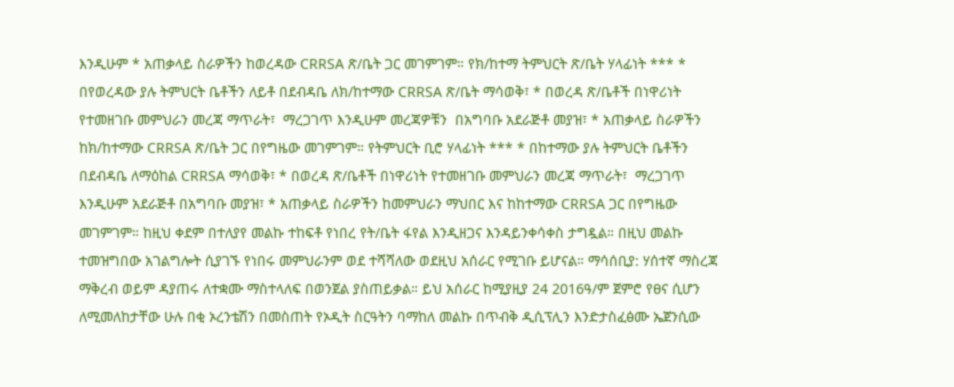እንዲሁም * አጠቃላይ ስራዎችን ከወረዳው CRRSA ጽ/ቤት ጋር መገምገም። የክ/ከተማ ትምህርት ጽ/ቤት ሃላፊነት *** * በየወረዳው ያሉ ትምህርት ቤቶችን ለይቶ በደብዳቤ ለክ/ከተማው CRRSA ጽ/ቤት ማሳወቅ፣ * በወረዳ ጽ/ቤቶች በነዋሪነት የተመዘገቡ መምህራን መረጃ ማጥራት፣  ማረጋገጥ እንዲሁም መረጃዎቹን  በአግባቡ አደራጅቶ መያዝ፣ * አጠቃላይ ስራዎችን ከክ/ከተማው CRRSA ጽ/ቤት ጋር በየግዜው መገምገም። የትምህርት ቢሮ ሃላፊነት *** * በከተማው ያሉ ትምህርት ቤቶችን በደብዳቤ ለማዕከል CRRSA ማሳወቅ፣ * በወረዳ ጽ/ቤቶች በነዋሪነት የተመዘገቡ መምህራን መረጃ ማጥራት፣  ማረጋገጥ እንዲሁም አደራጅቶ በአግባቡ መያዝ፣ * አጠቃላይ ስራዎችን ከመምህራን ማህበር እና ከከተማው CRRSA ጋር በየግዜው መገምገም። ከዚህ ቀደም በተለያየ መልኩ ተከፍቶ የነበረ የት/ቤት ፋየል እንዲዘጋና እንዳይንቀሳቀስ ታግዷል። በዚህ መልኩ ተመዝግበው አገልግሎት ሲያገኙ የነበሩ መምህራንም ወደ ተሻሻለው ወደዚህ አሰራር የሚገቡ ይሆናል። ማሳሰቢያ: ሃሰተኛ ማስረጃ ማቅረብ ወይም ዳያጠሩ ለተቋሙ ማስተላለፍ በወንጀል ያስጠይቃል። ይህ አሰራር ከሚያዚያ 24 2016ዓ/ም ጀምሮ የፀና ሲሆን ለሚመለከታቸው ሁሉ በቂ ኦረንቴሽን በመስጠት የኦዲት ስርዓትን ባማከለ መልኩ በጥብቅ ዲሲፕሊን እንድታስፈፅሙ ኤጀንሲው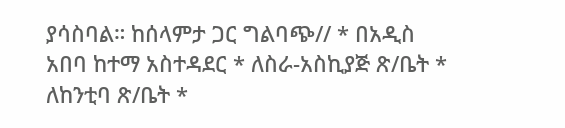ያሳስባል። ከሰላምታ ጋር ግልባጭ// * በአዲስ አበባ ከተማ አስተዳደር * ለስራ-አስኪያጅ ጽ/ቤት * ለከንቲባ ጽ/ቤት *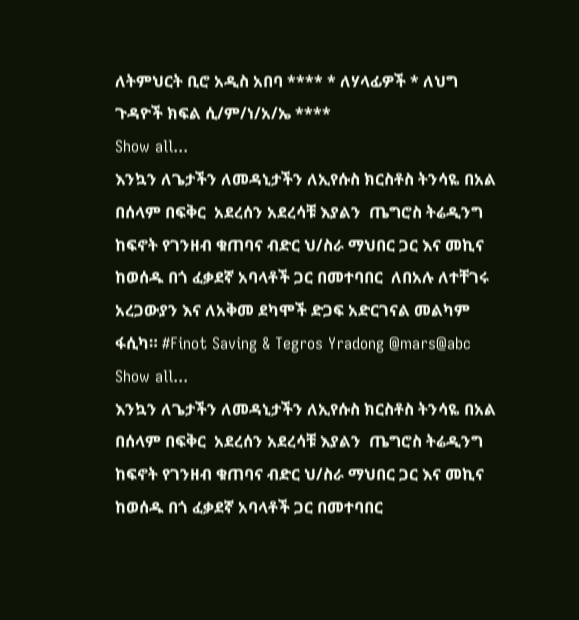ለትምህርት ቢሮ አዲስ አበባ **** * ለሃላፊዎች * ለህግ ጉዳዮች ክፍል ሲ/ም/ነ/አ/ኤ ****
Show all...
እንኳን ለጌታችን ለመዳኒታችን ለኢየሱስ ክርስቶስ ትንሳዬ በአል በሰላም በፍቅር  አደረሰን አደረሳቹ እያልን  ጤግሮስ ትሬዲንግ ከፍኖት የገንዘብ ቁጠባና ብድር ህ/ስራ ማህበር ጋር እና መኪና ከወሰዱ በጎ ፈቃደኛ አባላቶች ጋር በመተባበር  ለበአሉ ለተቸገሩ አረጋውያን እና ለአቅመ ደካሞች ድጋፍ አድርገናል መልካም ፋሲካ። #Finot Saving & Tegros Yradong @mars@abc
Show all...
እንኳን ለጌታችን ለመዳኒታችን ለኢየሱስ ክርስቶስ ትንሳዬ በአል በሰላም በፍቅር  አደረሰን አደረሳቹ እያልን  ጤግሮስ ትሬዲንግ ከፍኖት የገንዘብ ቁጠባና ብድር ህ/ስራ ማህበር ጋር እና መኪና ከወሰዱ በጎ ፈቃደኛ አባላቶች ጋር በመተባበር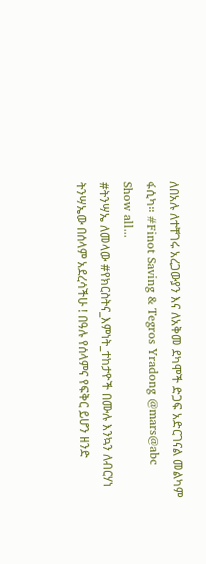ለበአሉ ለተቸገሩ አረጋውያን እና ለአቅመ ደካሞች ድጋፍ አድርገናል መልካም ፋሲካ። #Finot Saving & Tegros Yradong @mars@abc
Show all...
#ትንሣኤ ለመላው #የክርስትና_እምነት_ተከታዮች በሙሉ እንኳን ለብርሃነ ትንሣኤው በሰላም አደረሳችሁ ! በዓሉ የሰላምና የፍቅር ይሆን ዘንድ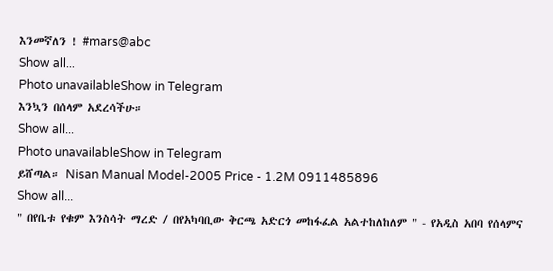እንመኛለን ! #mars@abc
Show all...
Photo unavailableShow in Telegram
እንኳን በሰላም አደረሳችሁ።
Show all...
Photo unavailableShow in Telegram
ይሸጣል። Nisan Manual Model-2005 Price - 1.2M 0911485896
Show all...
" በየቤቱ የቁም እንስሳት ማረድ / በየአካባቢው ቅርጫ አድርጎ መከፋፈል አልተከለከለም " - የአዲስ አበባ የሰላምና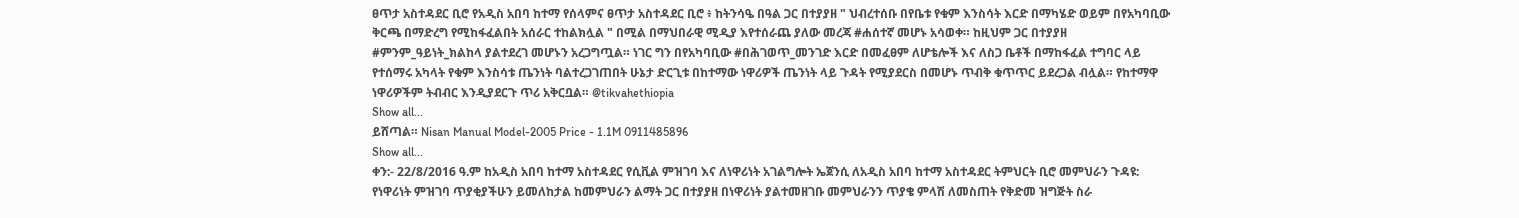ፀጥታ አስተዳደር ቢሮ የአዲስ አበባ ከተማ የሰላምና ፀጥታ አስተዳደር ቢሮ ፥ ከትንሳዔ በዓል ጋር በተያያዘ " ህብረተሰቡ በየቤቱ የቁም እንስሳት እርድ በማካሄድ ወይም በየአካባቢው ቅርጫ በማድረግ የሚከፋፈልበት አሰራር ተከልክሏል " በሚል በማህበራዊ ሚዲያ እየተሰራጨ ያለው መረጃ #ሐሰተኛ መሆኑ አሳወቀ። ከዚህም ጋር በተያያዘ #ምንም_ዓይነት_ክልከላ ያልተደረገ መሆኑን አረጋግጧል። ነገር ግን በየአካባቢው #በሕገወጥ_መንገድ እርድ በመፈፀም ለሆቴሎች እና ለስጋ ቤቶች በማከፋፈል ተግባር ላይ የተሰማሩ አካላት የቁም እንስሳቱ ጤንነት ባልተረጋገጠበት ሁኔታ ድርጊቱ በከተማው ነዋሪዎች ጤንነት ላይ ጉዳት የሚያደርስ በመሆኑ ጥብቅ ቁጥጥር ይደረጋል ብሏል። የከተማዋ ነዋሪዎችም ትብብር እንዲያደርጉ ጥሪ አቅርቧል። @tikvahethiopia
Show all...
ይሸጣል። Nisan Manual Model-2005 Price - 1.1M 0911485896
Show all...
ቀን:- 22/8/2016 ዓ.ም ከአዲስ አበባ ከተማ አስተዳደር የሲቪል ምዝገባ እና ለነዋሪነት አገልግሎት ኤጀንሲ ለአዲስ አበባ ከተማ አስተዳደር ትምህርት ቢሮ መምህራን ጉዳዩ: የነዋሪነት ምዝገባ ጥያቂያችሁን ይመለከታል ከመምህራን ልማት ጋር በተያያዘ በነዋሪነት ያልተመዘገቡ መምህራንን ጥያቄ ምላሽ ለመስጠት የቅድመ ዝግጅት ስራ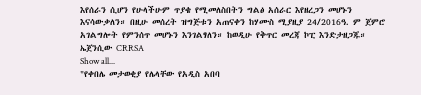እየሰራን ሲሆን የሁላችሁም ጥያቄ የሚመለስበትን ግልፅ አሰራር እየዘረጋን መሆኑን እናሳውቃለን። በዚሁ መሰረት ዝግጅቱን አጠናቀን ከሃሙስ ሚያዚያ 24/2016ዓ. ም ጀምሮ አገልግሎት የምንሰጥ መሆኑን እንገልፃለን። ከወዲሁ የቅጥር መረጃ ኮፒ እንድታዘጋጁ። ኤጀንሲው CRRSA
Show all...
"የቀበሌ መታወቂያ የሌላቸው የአዲስ አበባ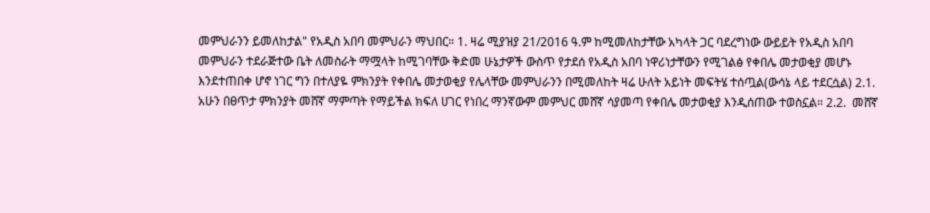መምህራንን ይመለከታል" የአዲስ አበባ መምህራን ማህበር። 1. ዛሬ ሚያዝያ 21/2016 ዓ.ም ከሚመለከታቸው አካላት ጋር ባደረግነው ውይይት የአዲስ አበባ መምህራን ተደራጅተው ቤት ለመስራት ማሟላት ከሚገባቸው ቅድመ ሁኔታዎች ውስጥ የታደሰ የአዲስ አበባ ነዋሪነታቸውን የሚገልፅ የቀበሌ መታወቂያ መሆኑ እንደተጠበቀ ሆኖ ነገር ግን በተለያዬ ምክንያት የቀበሌ መታወቂያ የሌላቸው መምህራንን በሚመለከት ዛሬ ሁለት አይነት መፍትሄ ተሰጧል(ውሳኔ ላይ ተደርሷል) 2.1. አሁን በፀጥታ ምክንያት መሸኛ ማምጣት የማይችል ክፍለ ሀገር የነበረ ማንኛውም መምህር መሸኛ ሳያመጣ የቀበሌ መታወቂያ እንዲሰጠው ተወስኗል። 2.2.  መሸኛ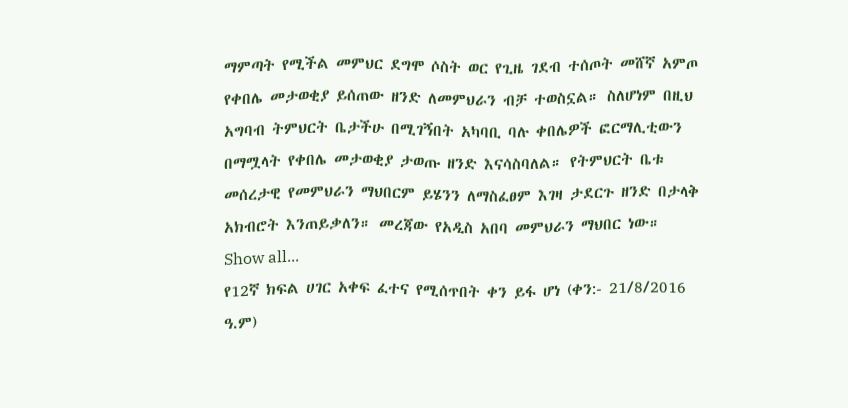ማምጣት የሚችል መምህር ደግሞ ሶስት ወር የጊዜ ገደብ ተሰጦት መሸኛ አምጦ የቀበሌ መታወቂያ ይሰጠው ዘንድ ለመምህራን ብቻ ተወስኗል። ስለሆነም በዚህ አግባብ ትምህርት ቤታችሁ በሚገኝበት አካባቢ ባሉ ቀበሌዎች ፎርማሊቲውን በማሟላት የቀበሌ መታወቂያ ታወጡ ዘንድ እናሳስባለል። የትምህርት ቤቱ መሰረታዊ የመምህራን ማህበርም ይሄንን ለማስፈፀም እገዛ ታደርጉ ዘንድ በታላቅ አክብሮት እንጠይቃለን። መረጃው የአዲስ አበባ መምህራን ማህበር ነው።
Show all...
የ12ኛ ክፍል ሀገር አቀፍ ፈተና የሚሰጥበት ቀን ይፋ ሆነ (ቀን:- 21/8/2016 ዓ.ም)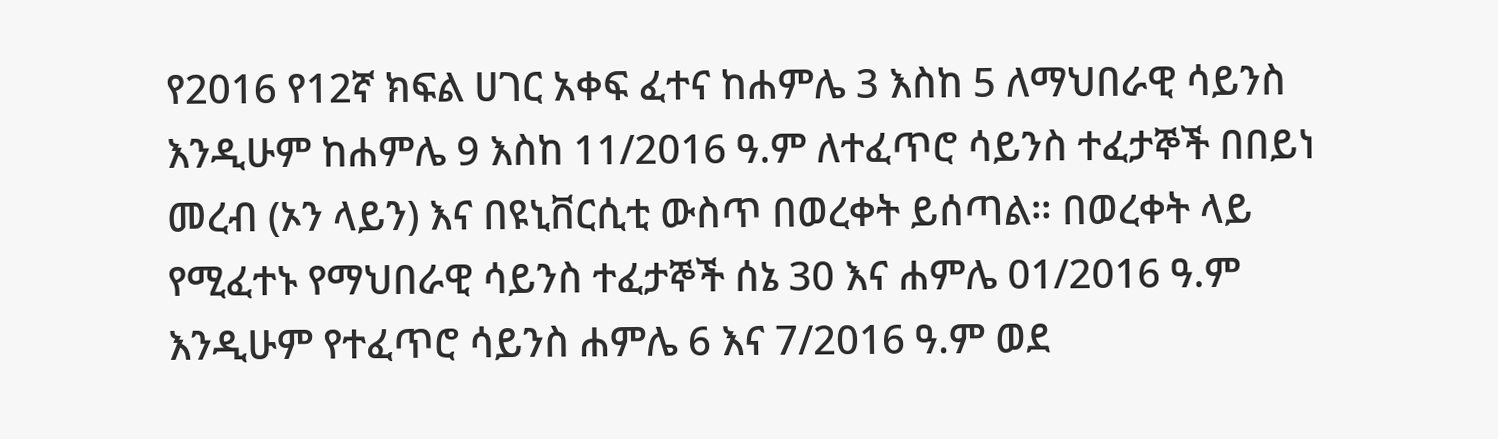የ2016 የ12ኛ ክፍል ሀገር አቀፍ ፈተና ከሐምሌ 3 እስከ 5 ለማህበራዊ ሳይንስ እንዲሁም ከሐምሌ 9 እስከ 11/2016 ዓ.ም ለተፈጥሮ ሳይንስ ተፈታኞች በበይነ መረብ (ኦን ላይን) እና በዩኒቨርሲቲ ውስጥ በወረቀት ይሰጣል። በወረቀት ላይ የሚፈተኑ የማህበራዊ ሳይንስ ተፈታኞች ሰኔ 30 እና ሐምሌ 01/2016 ዓ.ም እንዲሁም የተፈጥሮ ሳይንስ ሐምሌ 6 እና 7/2016 ዓ.ም ወደ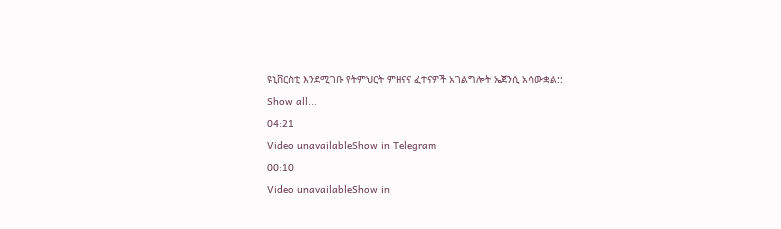ዩኒቨርስቲ እንደሚገቡ የትምህርት ምዘናና ፈተናዎች አገልግሎት ኤጀንሲ አሳውቋል::
Show all...
04:21
Video unavailableShow in Telegram
00:10
Video unavailableShow in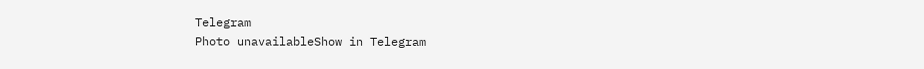Telegram
Photo unavailableShow in Telegram